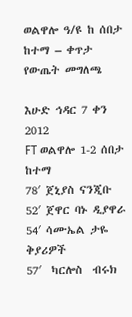ወልዋሎ ዓ/ዩ ከ ሰበታ ከተማ – ቀጥታ የውጤት መግለጫ

እሁድ ኅዳር 7 ቀን 2012
FT ወልዋሎ 1-2 ሰበታ ከተማ
78′ ጀኒያስ ናንጂቡ
52′ ጀዋር ባኑ ዲያዋራ
54′ ሳሙኤል ታዬ
ቅያሪዎች
57′  ካርሎስ  ብሩክ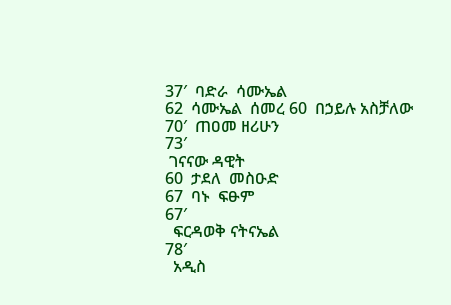37′  ባድራ  ሳሙኤል
62  ሳሙኤል  ሰመረ 60  በኃይሉ አስቻለው
70′  ጠዐመ ዘሪሁን
73′
 ገናናው ዳዊት
60  ታደለ  መስዑድ
67  ባኑ  ፍፁም
67′
  ፍርዳወቅ ናትናኤል
78′
  አዲስ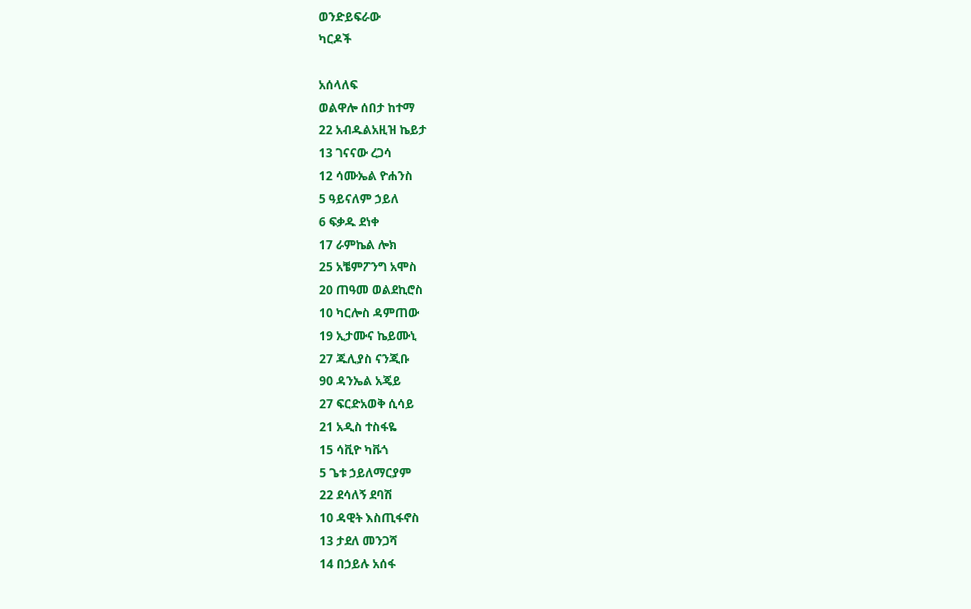ወንድይፍራው
ካርዶች

አሰላለፍ
ወልዋሎ ሰበታ ከተማ
22 አብዱልአዚዝ ኬይታ
13 ገናናው ረጋሳ
12 ሳሙኤል ዮሐንስ
5 ዓይናለም ኃይለ
6 ፍቃዱ ደነቀ
17 ራምኬል ሎክ
25 አቼምፖንግ አሞስ
20 ጠዓመ ወልደኪሮስ
10 ካርሎስ ዳምጠው
19 ኢታሙና ኬይሙኒ
27 ጁሊያስ ናንጂቡ
90 ዳንኤል አጄይ
27 ፍርድአወቅ ሲሳይ
21 አዲስ ተስፋዬ
15 ሳቪዮ ካቩጎ
5 ጌቱ ኃይለማርያም
22 ደሳለኝ ደባሽ
10 ዳዊት እስጢፋኖስ
13 ታደለ መንጋሻ
14 በኃይሉ አሰፋ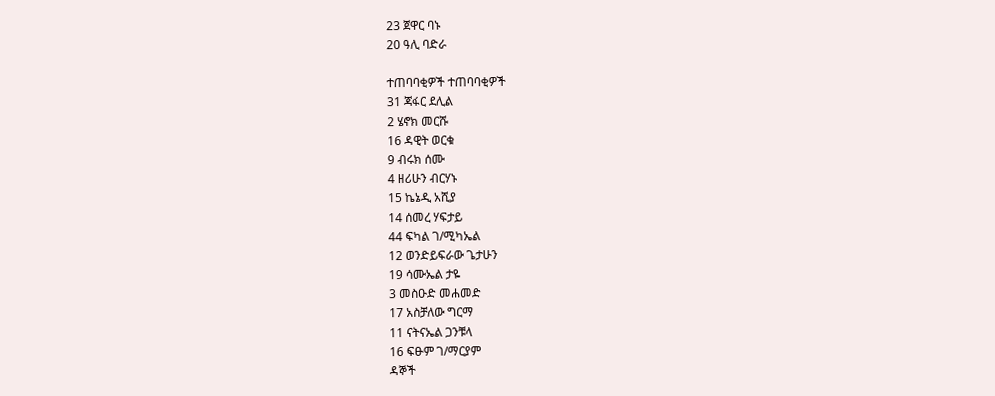23 ጀዋር ባኑ
20 ዓሊ ባድራ

ተጠባባቂዎች ተጠባባቂዎች
31 ጃፋር ደሊል
2 ሄኖክ መርሹ
16 ዳዊት ወርቁ
9 ብሩክ ሰሙ
4 ዘሪሁን ብርሃኑ
15 ኬኔዲ አሺያ
14 ሰመረ ሃፍታይ
44 ፍካል ገ/ሚካኤል
12 ወንድይፍራው ጌታሁን
19 ሳሙኤል ታዬ
3 መስዑድ መሐመድ
17 አስቻለው ግርማ
11 ናትናኤል ጋንቹላ
16 ፍፁም ገ/ማርያም
ዳኞች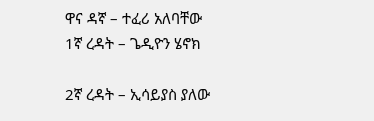ዋና ዳኛ – ተፈሪ አለባቸው
1ኛ ረዳት – ጌዲዮን ሄኖክ

2ኛ ረዳት – ኢሳይያስ ያለው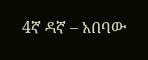4ኛ ዳኛ – አበባው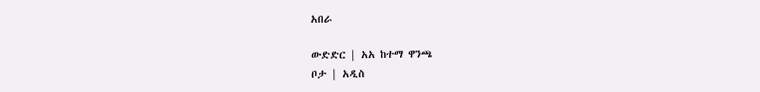አበራ

ውድድር | አአ ከተማ ዋንጫ
ቦታ | አዲስ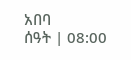አበባ
ሰዓት | 08:00